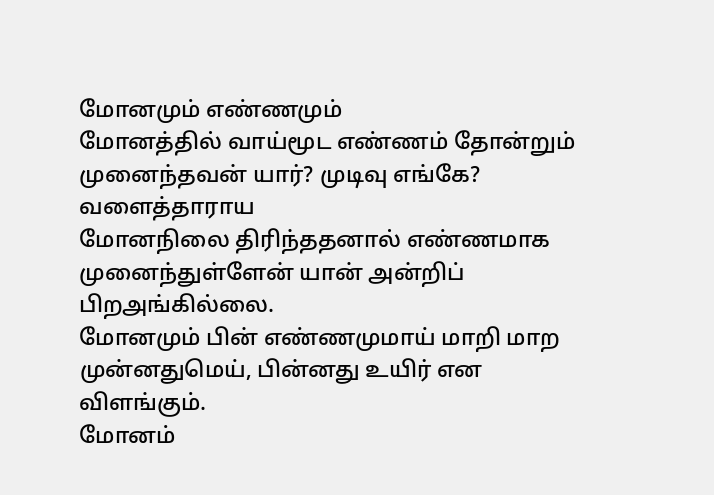மோனமும் எண்ணமும்
மோனத்தில் வாய்மூட எண்ணம் தோன்றும்
முனைந்தவன் யார்? முடிவு எங்கே? வளைத்தாராய
மோனநிலை திரிந்ததனால் எண்ணமாக
முனைந்துள்ளேன் யான் அன்றிப் பிறஅங்கில்லை.
மோனமும் பின் எண்ணமுமாய் மாறி மாற
முன்னதுமெய், பின்னது உயிர் என விளங்கும்.
மோனம்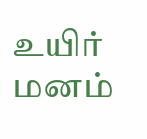உயிர் மனம்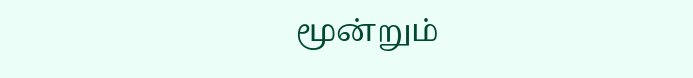மூன்றும்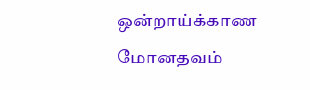ஒன்றாய்க்காண
மோனதவம்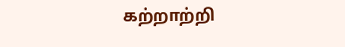கற்றாற்றி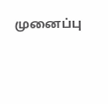முனைப்பு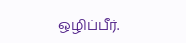ஒழிப்பீர்.